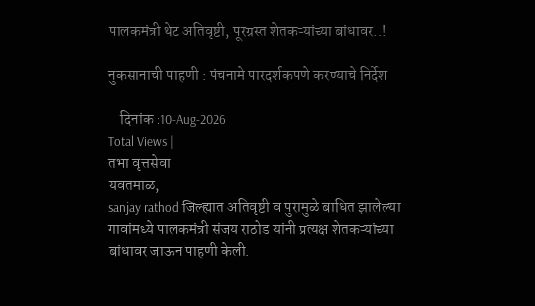पालकमंत्री थेट अतिवृष्टी, पूरग्रस्त शेतकऱ्यांच्या बांधावर..!

नुकसानाची पाहणी : पंचनामे पारदर्शकपणे करण्याचे निर्देश

    दिनांक :10-Aug-2026
Total Views |
तभा वृत्तसेवा
यवतमाळ,
sanjay rathod जिल्ह्यात अतिवृष्टी व पुरामुळे बाधित झालेल्या गावांमध्ये पालकमंत्री संजय राठोड यांनी प्रत्यक्ष शेतकऱ्यांच्या बांधावर जाऊन पाहणी केली.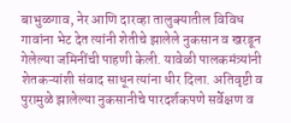बाभुळगाव, नेर आणि दारव्हा तालुक्यातील विविध गावांना भेट देत त्यांनी शेतीचे झालेले नुकसान व खरडून गेलेल्या जमिनींची पाहणी केली. यावेळी पालकमंत्र्यांनी शेतकऱ्यांशी संवाद साधून त्यांना धीर दिला. अतिवृष्टी व पुरामुळे झालेल्या नुकसानीचे पारदर्शकपणे सर्वेक्षण व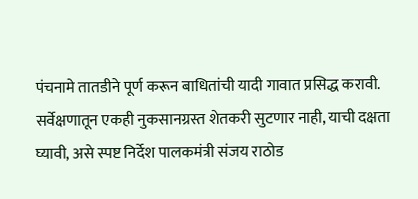पंचनामे तातडीने पूर्ण करून बाधितांची यादी गावात प्रसिद्ध करावी. सर्वेक्षणातून एकही नुकसानग्रस्त शेतकरी सुटणार नाही, याची दक्षता घ्यावी, असे स्पष्ट निर्देश पालकमंत्री संजय राठोड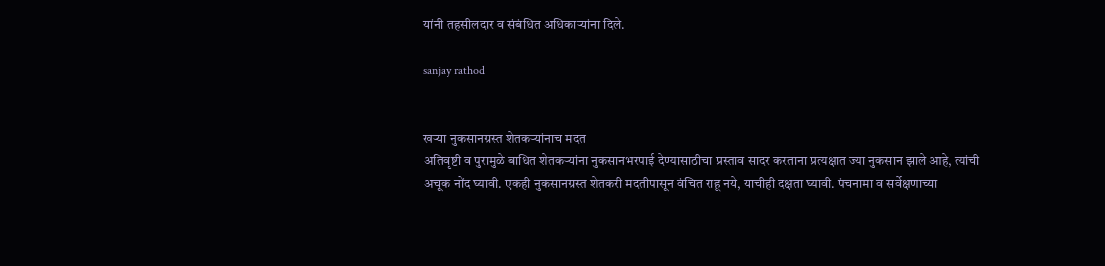यांनी तहसीलदार व संबंधित अधिकाऱ्यांना दिले.

sanjay rathod


खऱ्या नुकसानग्रस्त शेतकऱ्यांनाच मदत
अतिवृष्टी व पुरामुळे बाधित शेतकऱ्यांना नुकसानभरपाई देण्यासाठीचा प्रस्ताव सादर करताना प्रत्यक्षात ज्या नुकसान झाले आहे, त्यांची अचूक नोंद घ्यावी. एकही नुकसानग्रस्त शेतकरी मदतीपासून वंचित राहू नये, याचीही दक्षता घ्यावी. पंचनामा व सर्वेक्षणाच्या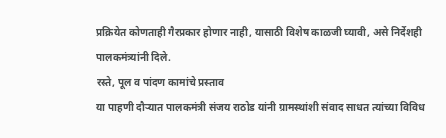प्रक्रियेत कोणताही गैरप्रकार होणार नाही, यासाठी विशेष काळजी घ्यावी, असे निर्देशही पालकमंत्र्यांनी दिले.
रस्ते, पूल व पांदण कामांचे प्रस्ताव
या पाहणी दौऱ्यात पालकमंत्री संजय राठोड यांनी ग्रामस्थांशी संवाद साधत त्यांच्या विविध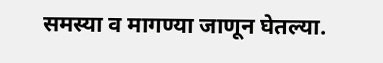समस्या व मागण्या जाणून घेतल्या.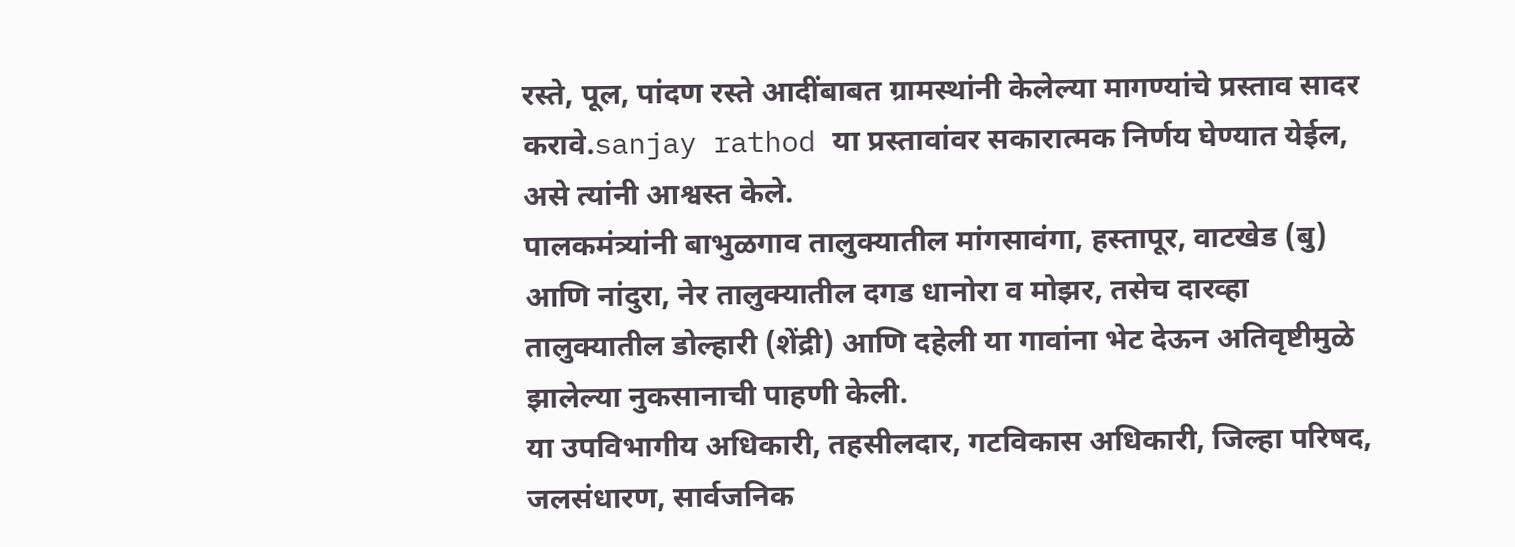रस्ते, पूल, पांदण रस्ते आदींबाबत ग्रामस्थांनी केलेल्या मागण्यांचे प्रस्ताव सादर करावे.sanjay rathod या प्रस्तावांवर सकारात्मक निर्णय घेण्यात येईल, असे त्यांनी आश्वस्त केले.
पालकमंत्र्यांनी बाभुळगाव तालुक्यातील मांगसावंगा, हस्तापूर, वाटखेड (बु) आणि नांदुरा, नेर तालुक्यातील दगड धानोरा व मोझर, तसेच दारव्हा तालुक्यातील डोल्हारी (शेंद्री) आणि दहेली या गावांना भेट देऊन अतिवृष्टीमुळे झालेल्या नुकसानाची पाहणी केली.
या उपविभागीय अधिकारी, तहसीलदार, गटविकास अधिकारी, जिल्हा परिषद, जलसंधारण, सार्वजनिक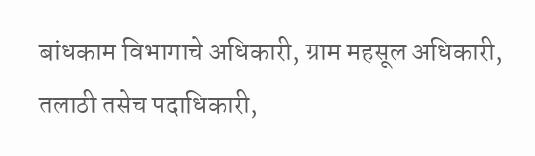बांधकाम विभागाचे अधिकारी, ग्राम महसूल अधिकारी, तलाठी तसेच पदाधिकारी,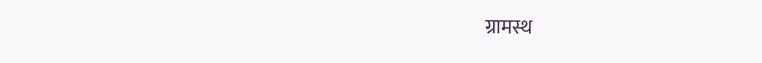ग्रामस्थ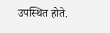उपस्थित होते.